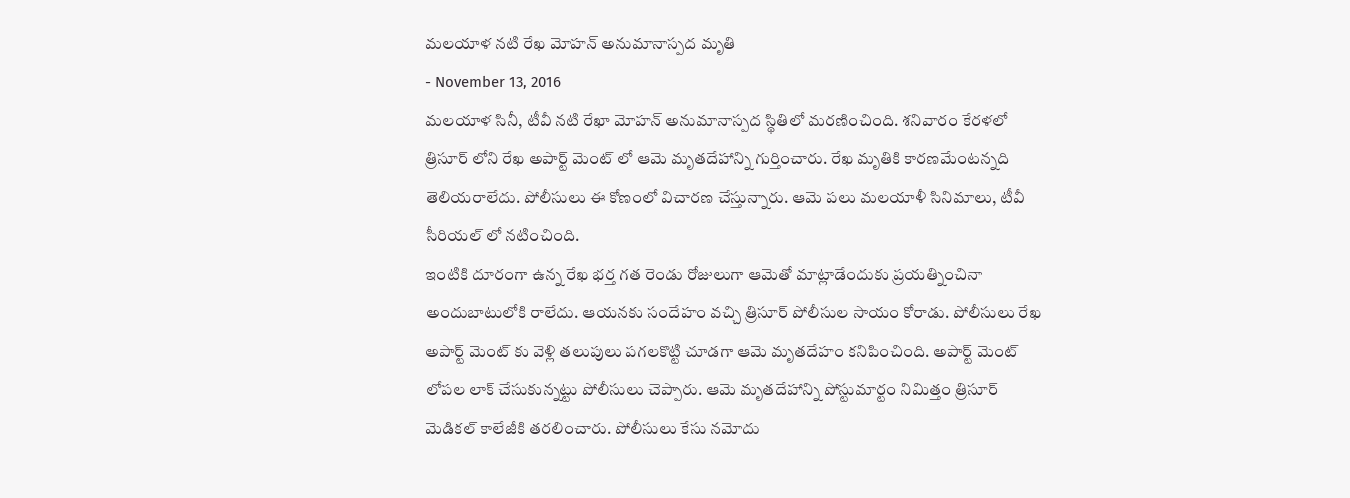మలయాళ నటి రేఖ మోహన్ అనుమానాస్పద మృతి
- November 13, 2016
మలయాళ సినీ, టీవీ నటి రేఖా మోహన్ అనుమానాస్పద స్థితిలో మరణించింది. శనివారం కేరళలో త్రిసూర్ లోని రేఖ అపార్ట్ మెంట్ లో ఆమె మృతదేహాన్ని గుర్తించారు. రేఖ మృతికి కారణమేంటన్నది తెలియరాలేదు. పోలీసులు ఈ కోణంలో విచారణ చేస్తున్నారు. ఆమె పలు మలయాళీ సినిమాలు, టీవీ సీరియల్ లో నటించింది.
ఇంటికి దూరంగా ఉన్న రేఖ భర్త గత రెండు రోజులుగా ఆమెతో మాట్లాడేందుకు ప్రయత్నించినా అందుబాటులోకి రాలేదు. ఆయనకు సందేహం వచ్చి త్రిసూర్ పోలీసుల సాయం కోరాడు. పోలీసులు రేఖ అపార్ట్ మెంట్ కు వెళ్లి తలుపులు పగలకొట్టి చూడగా ఆమె మృతదేహం కనిపించింది. అపార్ట్ మెంట్ లోపల లాక్ చేసుకున్నట్టు పోలీసులు చెప్పారు. ఆమె మృతదేహాన్ని పోస్టుమార్టం నిమిత్తం త్రిసూర్ మెడికల్ కాలేజీకి తరలించారు. పోలీసులు కేసు నమోదు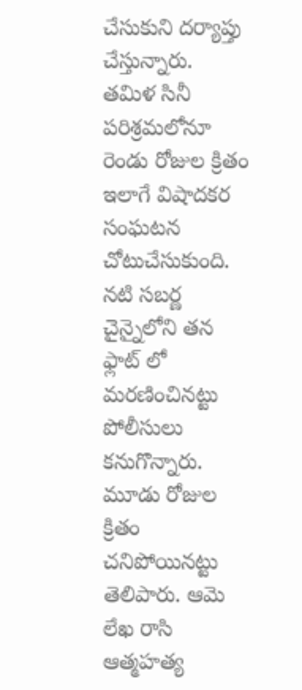చేసుకుని దర్యాప్తు చేస్తున్నారు.
తమిళ సినీ పరిశ్రమలోనూ రెండు రోజుల క్రితం ఇలాగే విషాదకర సంఘటన చోటుచేసుకుంది. నటి సబర్ణ చైన్నైలోని తన ఫ్లాట్ లో మరణించినట్టు పోలీసులు కనుగొన్నారు. మూడు రోజుల క్రితం చనిపోయినట్టు తెలిపారు. ఆమె లేఖ రాసి ఆత్మహత్య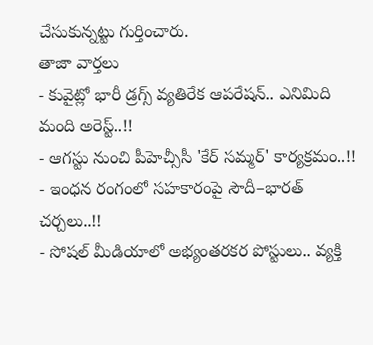చేసుకున్నట్టు గుర్తించారు.
తాజా వార్తలు
- కువైట్లో భారీ డ్రగ్స్ వ్యతిరేక ఆపరేషన్.. ఎనిమిది మంది అరెస్ట్..!!
- ఆగస్టు నుంచి పీహెచ్సీసీ 'కేర్ సమ్మర్' కార్యక్రమం..!!
- ఇంధన రంగంలో సహకారంపై సౌదీ–భారత్ చర్చలు..!!
- సోషల్ మీడియాలో అభ్యంతరకర పోస్టులు.. వ్యక్తి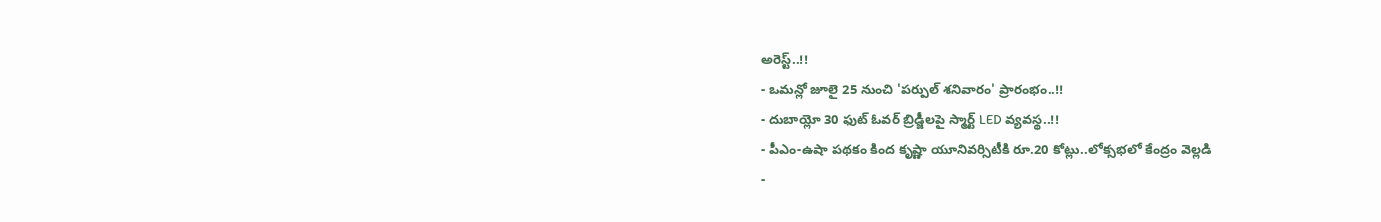అరెస్ట్..!!
- ఒమన్లో జూలై 25 నుంచి 'పర్పుల్ శనివారం' ప్రారంభం..!!
- దుబాయ్లో 30 ఫుట్ ఓవర్ బ్రిడ్జీలపై స్మార్ట్ LED వ్యవస్థ..!!
- పీఎం-ఉషా పథకం కింద కృష్ణా యూనివర్సిటీకి రూ.20 కోట్లు..లోక్సభలో కేంద్రం వెల్లడి
-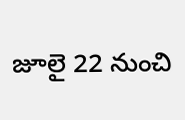జూలై 22 నుంచి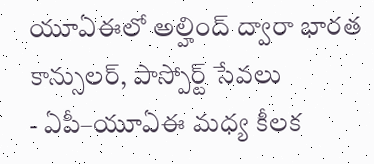యూఏఈలో అల్హింద్ ద్వారా భారత కాన్సులర్, పాస్పోర్ట్ సేవలు
- ఏపీ–యూఏఈ మధ్య కీలక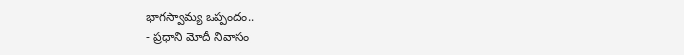భాగస్వామ్య ఒప్పందం..
- ప్రధాని మోదీ నివాసం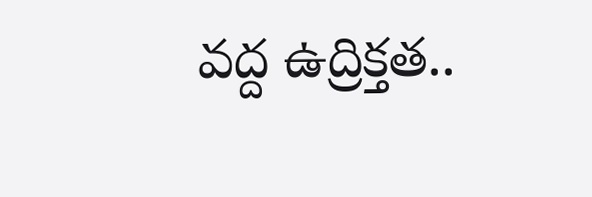వద్ద ఉద్రిక్తత..